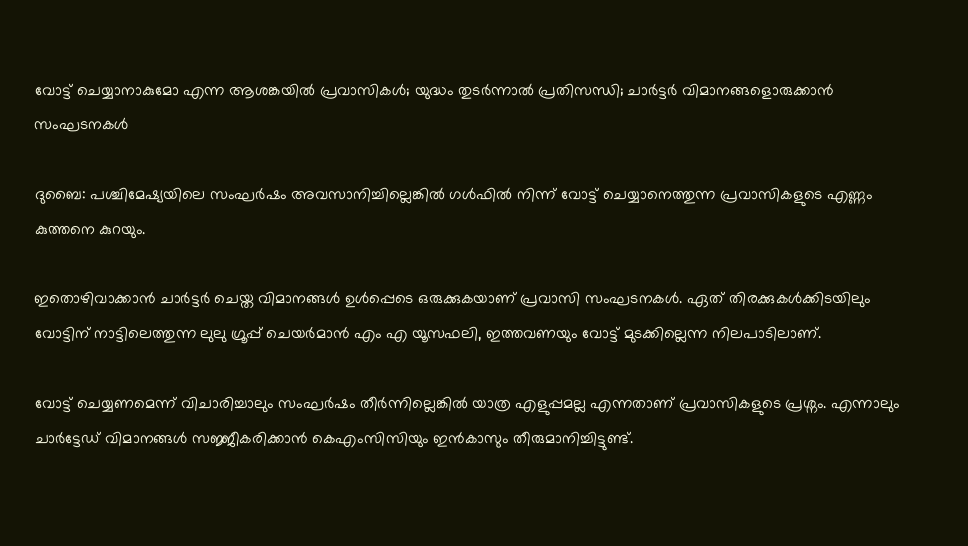വോട്ട് ചെയ്യാനാകുമോ എന്ന ആശങ്കയില്‍ പ്രവാസികള്‍; യുദ്ധം തുടര്‍ന്നാല്‍ പ്രതിസന്ധി; ചാര്‍ട്ടര്‍ വിമാനങ്ങളൊരുക്കാൻ സംഘടനകള്‍

ദുബൈ: പശ്ചിമേഷ്യയിലെ സംഘർഷം അവസാനിച്ചില്ലെങ്കില്‍ ഗള്‍ഫില്‍ നിന്ന് വോട്ട് ചെയ്യാനെത്തുന്ന പ്രവാസികളുടെ എണ്ണം കുത്തനെ കുറയും.

ഇതൊഴിവാക്കാൻ ചാർട്ടർ ചെയ്ത വിമാനങ്ങള്‍ ഉള്‍പ്പെടെ ഒരുക്കുകയാണ് പ്രവാസി സംഘടനകള്‍. ഏത് തിരക്കുകള്‍ക്കിടയിലും വോട്ടിന് നാട്ടിലെത്തുന്ന ലുലു ഗ്രൂപ്പ് ചെയർമാൻ എം എ യൂസഫലി, ഇത്തവണയും വോട്ട് മുടക്കില്ലെന്ന നിലപാടിലാണ്.

വോട്ട് ചെയ്യണമെന്ന് വിചാരിച്ചാലും സംഘർഷം തീർന്നില്ലെങ്കില്‍ യാത്ര എളുപ്പമല്ല എന്നതാണ് പ്രവാസികളുടെ പ്രശ്നം. എന്നാലും ചാർട്ടേഡ് വിമാനങ്ങള്‍ സജ്ജീകരിക്കാൻ കെഎംസിസിയും ഇൻകാസും തീരുമാനിച്ചിട്ടുണ്ട്.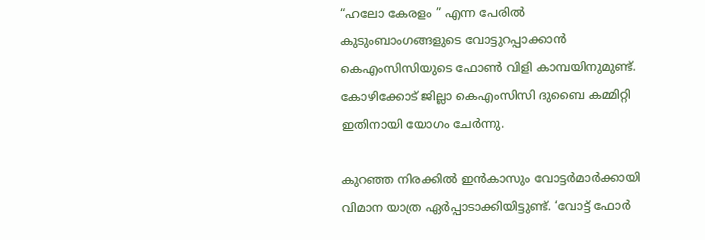“ഹലോ കേരളം ” എന്ന പേരില്‍ കുടുംബാംഗങ്ങളുടെ വോട്ടുറപ്പാക്കാൻ കെഎംസിസിയുടെ ഫോണ്‍ വിളി കാമ്പയിനുമുണ്ട്. കോഴിക്കോട് ജില്ലാ കെഎംസിസി ദുബൈ കമ്മിറ്റി ഇതിനായി യോഗം ചേർന്നു.

കുറഞ്ഞ നിരക്കില്‍ ഇൻകാസും വോട്ടർമാർക്കായി വിമാന യാത്ര ഏർപ്പാടാക്കിയിട്ടുണ്ട്. ‘വോട്ട് ഫോർ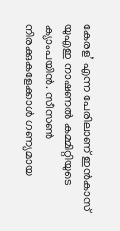കേരള’ എന്ന പേരിലാണ് ഇൻകാസ് യുഎഇ നാഷണല്‍ കമ്മിറ്റിയുടെ ക്യാംപയിൻ. സീസണ്‍ നിരക്കുകളേക്കാള്‍ ഗണ്യമായ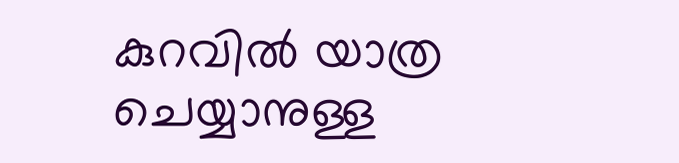കുറവില്‍ യാത്ര ചെയ്യാനുള്ള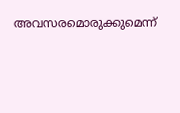അവസരമൊരുക്കുമെന്ന്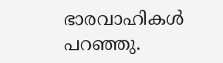ഭാരവാഹികള്‍ പറഞ്ഞു.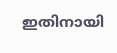ഇതിനായി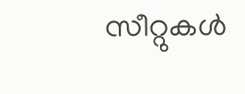സീറ്റുകള്‍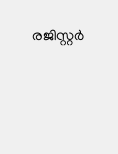രജിസ്റ്റർ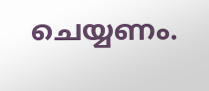ചെയ്യണം.